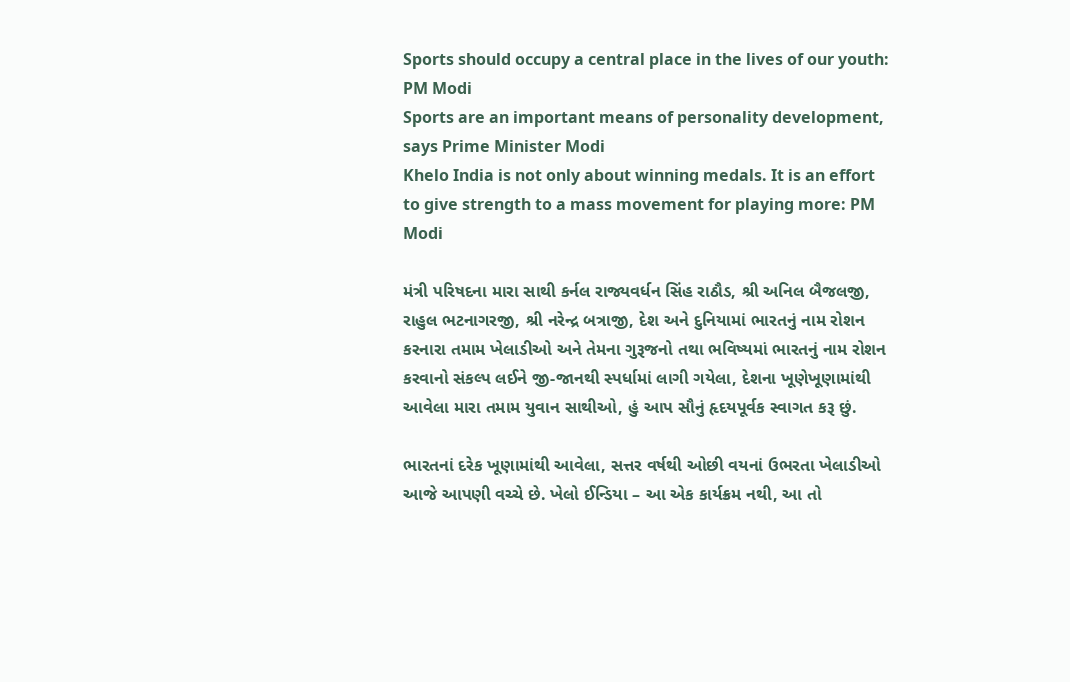Sports should occupy a central place in the lives of our youth: PM Modi
Sports are an important means of personality development, says Prime Minister Modi
Khelo India is not only about winning medals. It is an effort to give strength to a mass movement for playing more: PM Modi

મંત્રી પરિષદના મારા સાથી કર્નલ રાજ્યવર્ધન સિંહ રાઠૌડ, શ્રી અનિલ બૈજલજી, રાહુલ ભટનાગરજી, શ્રી નરેન્દ્ર બત્રાજી, દેશ અને દુનિયામાં ભારતનું નામ રોશન કરનારા તમામ ખેલાડીઓ અને તેમના ગુરૂજનો તથા ભવિષ્યમાં ભારતનું નામ રોશન કરવાનો સંકલ્પ લઈને જી-જાનથી સ્પર્ધામાં લાગી ગયેલા, દેશના ખૂણેખૂણામાંથી આવેલા મારા તમામ યુવાન સાથીઓ, હું આપ સૌનું હૃદયપૂર્વક સ્વાગત કરૂ છું.

ભારતનાં દરેક ખૂણામાંથી આવેલા, સત્તર વર્ષથી ઓછી વયનાં ઉભરતા ખેલાડીઓ આજે આપણી વચ્ચે છે. ખેલો ઈન્ડિયા – આ એક કાર્યક્રમ નથી, આ તો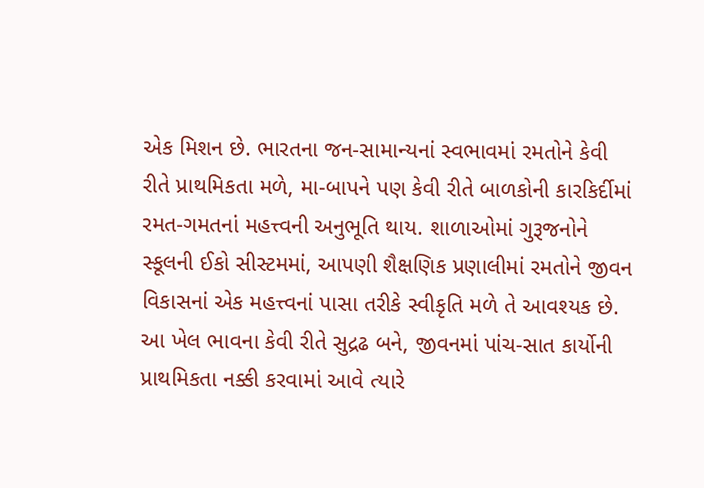એક મિશન છે. ભારતના જન-સામાન્યનાં સ્વભાવમાં રમતોને કેવી રીતે પ્રાથમિકતા મળે, મા-બાપને પણ કેવી રીતે બાળકોની કારકિર્દીમાં રમત-ગમતનાં મહત્ત્વની અનુભૂતિ થાય. શાળાઓમાં ગુરૂજનોને સ્કૂલની ઈકો સીસ્ટમમાં, આપણી શૈક્ષણિક પ્રણાલીમાં રમતોને જીવન વિકાસનાં એક મહત્ત્વનાં પાસા તરીકે સ્વીકૃતિ મળે તે આવશ્યક છે. આ ખેલ ભાવના કેવી રીતે સુદ્રઢ બને, જીવનમાં પાંચ-સાત કાર્યોની પ્રાથમિકતા નક્કી કરવામાં આવે ત્યારે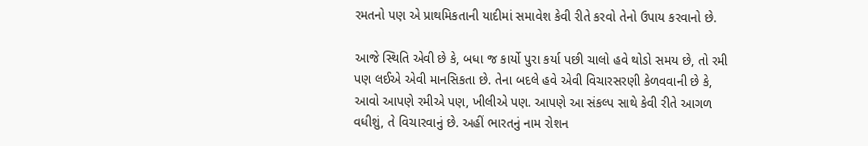રમતનો પણ એ પ્રાથમિકતાની યાદીમાં સમાવેશ કેવી રીતે કરવો તેનો ઉપાય કરવાનો છે.

આજે સ્થિતિ એવી છે કે, બધા જ કાર્યો પુરા કર્યા પછી ચાલો હવે થોડો સમય છે, તો રમી પણ લઈએ એવી માનસિકતા છે. તેના બદલે હવે એવી વિચારસરણી કેળવવાની છે કે, આવો આપણે રમીએ પણ, ખીલીએ પણ. આપણે આ સંકલ્પ સાથે કેવી રીતે આગળ વધીશું, તે વિચારવાનું છે. અહીં ભારતનું નામ રોશન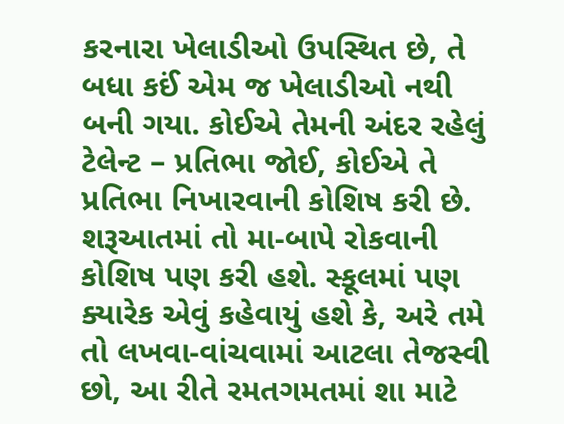કરનારા ખેલાડીઓ ઉપસ્થિત છે, તે બધા કઈં એમ જ ખેલાડીઓ નથી બની ગયા. કોઈએ તેમની અંદર રહેલું ટેલેન્ટ – પ્રતિભા જોઈ, કોઈએ તે પ્રતિભા નિખારવાની કોશિષ કરી છે. શરૂઆતમાં તો મા-બાપે રોકવાની કોશિષ પણ કરી હશે. સ્કૂલમાં પણ ક્યારેક એવું કહેવાયું હશે કે, અરે તમે તો લખવા-વાંચવામાં આટલા તેજસ્વી છો, આ રીતે રમતગમતમાં શા માટે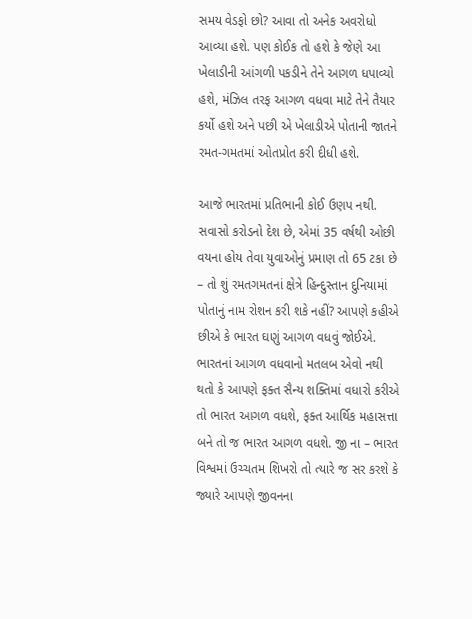સમય વેડફો છો? આવા તો અનેક અવરોધો આવ્યા હશે. પણ કોઈક તો હશે કે જેણે આ ખેલાડીની આંગળી પકડીને તેને આગળ ધપાવ્યો હશે, મંઝિલ તરફ આગળ વધવા માટે તેને તૈયાર કર્યો હશે અને પછી એ ખેલાડીએ પોતાની જાતને રમત-ગમતમાં ઓતપ્રોત કરી દીધી હશે.

આજે ભારતમાં પ્રતિભાની કોઈ ઉણપ નથી. સવાસો કરોડનો દેશ છે, એમાં 35 વર્ષથી ઓછી વયના હોય તેવા યુવાઓનું પ્રમાણ તો 65 ટકા છે – તો શું રમતગમતનાં ક્ષેત્રે હિન્દુસ્તાન દુનિયામાં પોતાનું નામ રોશન કરી શકે નહીં? આપણે કહીએ છીએ કે ભારત ઘણું આગળ વધવું જોઈએ. ભારતનાં આગળ વધવાનો મતલબ એવો નથી થતો કે આપણે ફક્ત સૈન્ય શક્તિમાં વધારો કરીએ તો ભારત આગળ વધશે, ફક્ત આર્થિક મહાસત્તા બને તો જ ભારત આગળ વધશે. જી ના – ભારત વિશ્વમાં ઉચ્ચતમ શિખરો તો ત્યારે જ સર કરશે કે જ્યારે આપણે જીવનના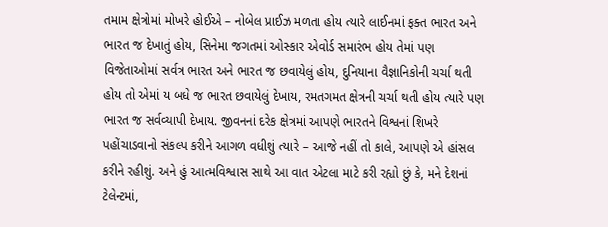તમામ ક્ષેત્રોમાં મોખરે હોઈએ – નોબેલ પ્રાઈઝ મળતા હોય ત્યારે લાઈનમાં ફક્ત ભારત અને ભારત જ દેખાતું હોય, સિનેમા જગતમાં ઓસ્કાર એવોર્ડ સમારંભ હોય તેમાં પણ વિજેતાઓમાં સર્વત્ર ભારત અને ભારત જ છવાયેલું હોય, દુનિયાના વૈજ્ઞાનિકોની ચર્ચા થતી હોય તો એમાં ય બધે જ ભારત છવાયેલું દેખાય, રમતગમત ક્ષેત્રની ચર્ચા થતી હોય ત્યારે પણ ભારત જ સર્વવ્યાપી દેખાય. જીવનનાં દરેક ક્ષેત્રમાં આપણે ભારતને વિશ્વનાં શિખરે પહોંચાડવાનો સંકલ્પ કરીને આગળ વધીશું ત્યારે – આજે નહીં તો કાલે, આપણે એ હાંસલ કરીને રહીશું. અને હું આત્મવિશ્વાસ સાથે આ વાત એટલા માટે કરી રહ્યો છું કે, મને દેશનાં ટેલેન્ટમાં,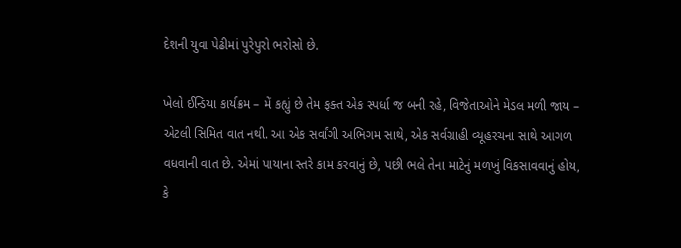દેશની યુવા પેઢીમાં પુરેપુરો ભરોસો છે.

ખેલો ઈન્ડિયા કાર્યક્રમ – મેં કહ્યું છે તેમ ફક્ત એક સ્પર્ધા જ બની રહે, વિજેતાઓને મેડલ મળી જાય – એટલી સિમિત વાત નથી. આ એક સર્વાંગી અભિગમ સાથે, એક સર્વગ્રાહી વ્યૂહરચના સાથે આગળ વધવાની વાત છે. એમાં પાયાના સ્તરે કામ કરવાનું છે, પછી ભલે તેના માટેનું મળખું વિકસાવવાનું હોય, કે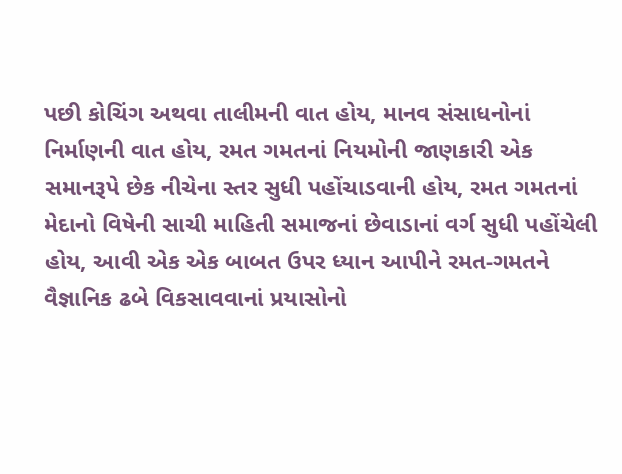પછી કોચિંગ અથવા તાલીમની વાત હોય, માનવ સંસાધનોનાં નિર્માણની વાત હોય, રમત ગમતનાં નિયમોની જાણકારી એક સમાનરૂપે છેક નીચેના સ્તર સુધી પહોંચાડવાની હોય, રમત ગમતનાં મેદાનો વિષેની સાચી માહિતી સમાજનાં છેવાડાનાં વર્ગ સુધી પહોંચેલી હોય, આવી એક એક બાબત ઉપર ધ્યાન આપીને રમત-ગમતને વૈજ્ઞાનિક ઢબે વિકસાવવાનાં પ્રયાસોનો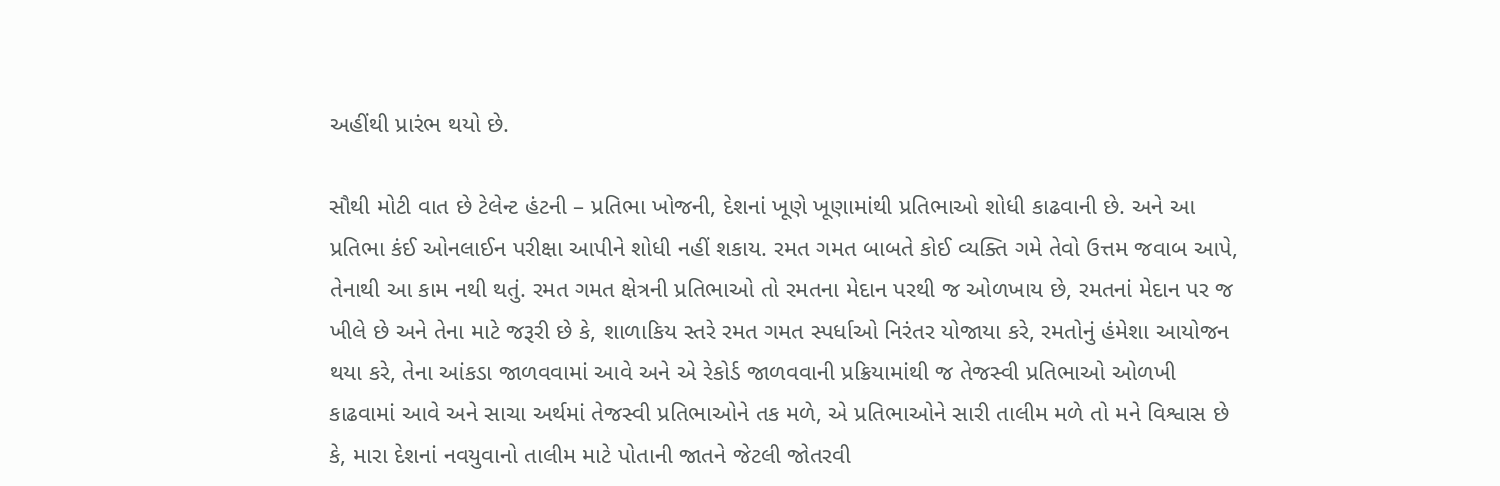અહીંથી પ્રારંભ થયો છે.

સૌથી મોટી વાત છે ટેલેન્ટ હંટની – પ્રતિભા ખોજની, દેશનાં ખૂણે ખૂણામાંથી પ્રતિભાઓ શોધી કાઢવાની છે. અને આ પ્રતિભા કંઈ ઓનલાઈન પરીક્ષા આપીને શોધી નહીં શકાય. રમત ગમત બાબતે કોઈ વ્યક્તિ ગમે તેવો ઉત્તમ જવાબ આપે, તેનાથી આ કામ નથી થતું. રમત ગમત ક્ષેત્રની પ્રતિભાઓ તો રમતના મેદાન પરથી જ ઓળખાય છે, રમતનાં મેદાન પર જ ખીલે છે અને તેના માટે જરૂરી છે કે, શાળાકિય સ્તરે રમત ગમત સ્પર્ધાઓ નિરંતર યોજાયા કરે, રમતોનું હંમેશા આયોજન થયા કરે, તેના આંકડા જાળવવામાં આવે અને એ રેકોર્ડ જાળવવાની પ્રક્રિયામાંથી જ તેજસ્વી પ્રતિભાઓ ઓળખી કાઢવામાં આવે અને સાચા અર્થમાં તેજસ્વી પ્રતિભાઓને તક મળે, એ પ્રતિભાઓને સારી તાલીમ મળે તો મને વિશ્વાસ છે કે, મારા દેશનાં નવયુવાનો તાલીમ માટે પોતાની જાતને જેટલી જોતરવી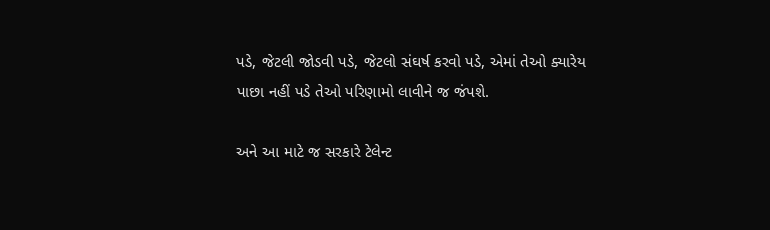પડે, જેટલી જોડવી પડે, જેટલો સંઘર્ષ કરવો પડે, એમાં તેઓ ક્યારેય પાછા નહીં પડે તેઓ પરિણામો લાવીને જ જંપશે.

અને આ માટે જ સરકારે ટેલેન્ટ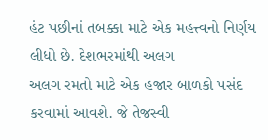હંટ પછીનાં તબક્કા માટે એક મહત્ત્વનો નિર્ણય લીધો છે. દેશભરમાંથી અલગ
અલગ રમતો માટે એક હજાર બાળકો પસંદ કરવામાં આવશે. જે તેજસ્વી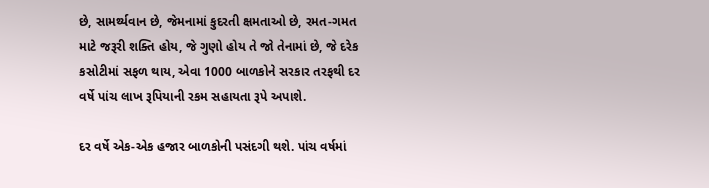છે, સામર્થ્યવાન છે, જેમનામાં કુદરતી ક્ષમતાઓ છે, રમત-ગમત માટે જરૂરી શક્તિ હોય, જે ગુણો હોય તે જો તેનામાં છે, જે દરેક કસોટીમાં સફળ થાય, એવા 1000 બાળકોને સરકાર તરફથી દર વર્ષે પાંચ લાખ રૂપિયાની રકમ સહાયતા રૂપે અપાશે.

દર વર્ષે એક-એક હજાર બાળકોની પસંદગી થશે. પાંચ વર્ષમાં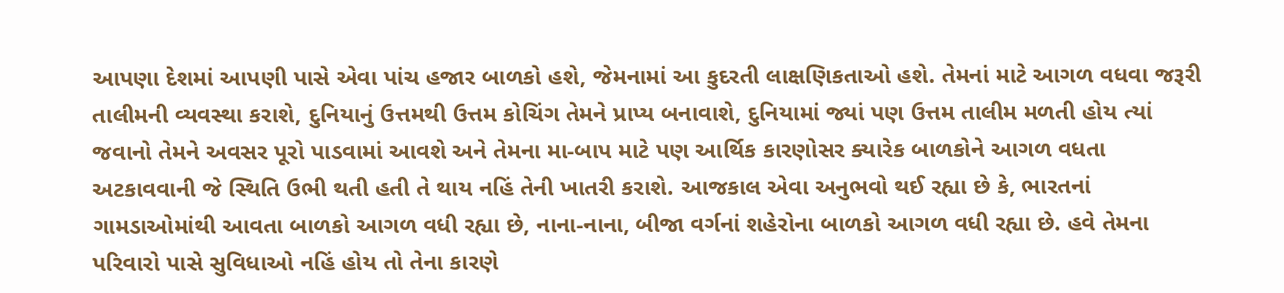આપણા દેશમાં આપણી પાસે એવા પાંચ હજાર બાળકો હશે, જેમનામાં આ કુદરતી લાક્ષણિકતાઓ હશે. તેમનાં માટે આગળ વધવા જરૂરી તાલીમની વ્યવસ્થા કરાશે, દુનિયાનું ઉત્તમથી ઉત્તમ કોચિંગ તેમને પ્રાપ્ય બનાવાશે, દુનિયામાં જ્યાં પણ ઉત્તમ તાલીમ મળતી હોય ત્યાં જવાનો તેમને અવસર પૂરો પાડવામાં આવશે અને તેમના મા-બાપ માટે પણ આર્થિક કારણોસર ક્યારેક બાળકોને આગળ વધતા અટકાવવાની જે સ્થિતિ ઉભી થતી હતી તે થાય નહિં તેની ખાતરી કરાશે. આજકાલ એવા અનુભવો થઈ રહ્યા છે કે, ભારતનાં ગામડાઓમાંથી આવતા બાળકો આગળ વધી રહ્યા છે, નાના-નાના, બીજા વર્ગનાં શહેરોના બાળકો આગળ વધી રહ્યા છે. હવે તેમના પરિવારો પાસે સુવિધાઓ નહિં હોય તો તેના કારણે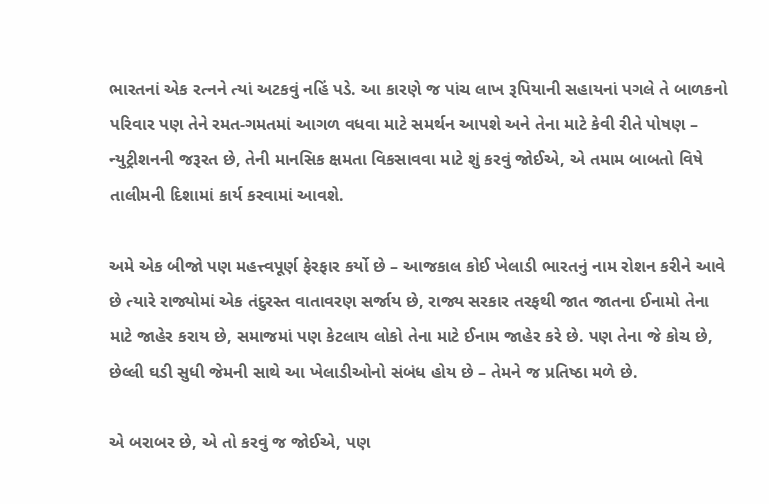ભારતનાં એક રત્નને ત્યાં અટકવું નહિં પડે. આ કારણે જ પાંચ લાખ રૂપિયાની સહાયનાં પગલે તે બાળકનો પરિવાર પણ તેને રમત-ગમતમાં આગળ વધવા માટે સમર્થન આપશે અને તેના માટે કેવી રીતે પોષણ – ન્યુટ્રીશનની જરૂરત છે, તેની માનસિક ક્ષમતા વિકસાવવા માટે શું કરવું જોઈએ, એ તમામ બાબતો વિષે તાલીમની દિશામાં કાર્ય કરવામાં આવશે.

અમે એક બીજો પણ મહત્ત્વપૂર્ણ ફેરફાર કર્યો છે – આજકાલ કોઈ ખેલાડી ભારતનું નામ રોશન કરીને આવે છે ત્યારે રાજ્યોમાં એક તંદુરસ્ત વાતાવરણ સર્જાય છે, રાજ્ય સરકાર તરફથી જાત જાતના ઈનામો તેના માટે જાહેર કરાય છે, સમાજમાં પણ કેટલાય લોકો તેના માટે ઈનામ જાહેર કરે છે. પણ તેના જે કોચ છે, છેલ્લી ઘડી સુધી જેમની સાથે આ ખેલાડીઓનો સંબંધ હોય છે – તેમને જ પ્રતિષ્ઠા મળે છે.

એ બરાબર છે, એ તો કરવું જ જોઈએ, પણ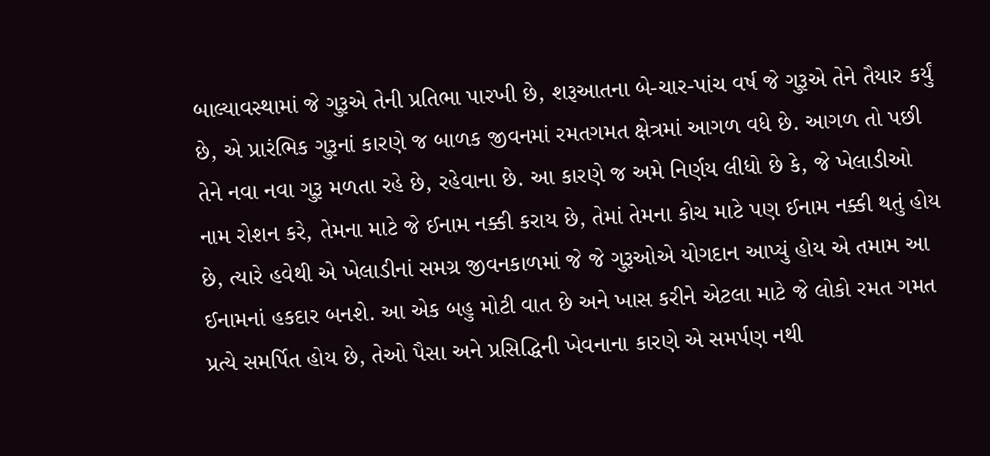બાલ્યાવસ્થામાં જે ગુરૂએ તેની પ્રતિભા પારખી છે, શરૂઆતના બે-ચાર-પાંચ વર્ષ જે ગુરૂએ તેને તૈયાર કર્યું છે, એ પ્રારંભિક ગુરૂનાં કારણે જ બાળક જીવનમાં રમતગમત ક્ષેત્રમાં આગળ વધે છે. આગળ તો પછી તેને નવા નવા ગુરૂ મળતા રહે છે, રહેવાના છે. આ કારણે જ અમે નિર્ણય લીધો છે કે, જે ખેલાડીઓ નામ રોશન કરે, તેમના માટે જે ઈનામ નક્કી કરાય છે, તેમાં તેમના કોચ માટે પણ ઈનામ નક્કી થતું હોય છે, ત્યારે હવેથી એ ખેલાડીનાં સમગ્ર જીવનકાળમાં જે જે ગુરૂઓએ યોગદાન આપ્યું હોય એ તમામ આ ઈનામનાં હકદાર બનશે. આ એક બહુ મોટી વાત છે અને ખાસ કરીને એટલા માટે જે લોકો રમત ગમત પ્રત્યે સમર્પિત હોય છે, તેઓ પૈસા અને પ્રસિદ્ધિની ખેવનાના કારણે એ સમર્પણ નથી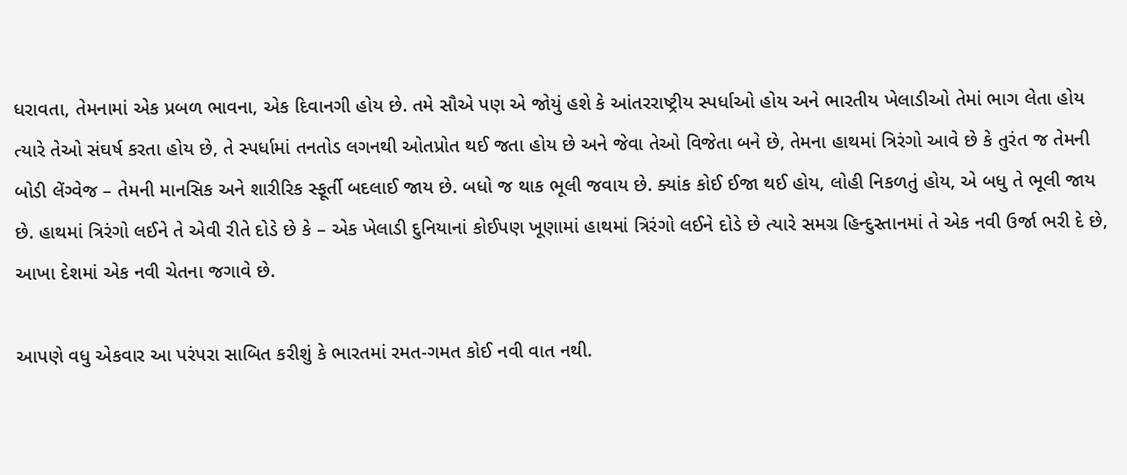ધરાવતા, તેમનામાં એક પ્રબળ ભાવના, એક દિવાનગી હોય છે. તમે સૌએ પણ એ જોયું હશે કે આંતરરાષ્ટ્રીય સ્પર્ધાઓ હોય અને ભારતીય ખેલાડીઓ તેમાં ભાગ લેતા હોય ત્યારે તેઓ સંઘર્ષ કરતા હોય છે, તે સ્પર્ધામાં તનતોડ લગનથી ઓતપ્રોત થઈ જતા હોય છે અને જેવા તેઓ વિજેતા બને છે, તેમના હાથમાં ત્રિરંગો આવે છે કે તુરંત જ તેમની બોડી લેંગ્વેજ – તેમની માનસિક અને શારીરિક સ્ફૂર્તી બદલાઈ જાય છે. બધો જ થાક ભૂલી જવાય છે. ક્યાંક કોઈ ઈજા થઈ હોય, લોહી નિકળતું હોય, એ બધુ તે ભૂલી જાય છે. હાથમાં ત્રિરંગો લઈને તે એવી રીતે દોડે છે કે – એક ખેલાડી દુનિયાનાં કોઈપણ ખૂણામાં હાથમાં ત્રિરંગો લઈને દોડે છે ત્યારે સમગ્ર હિન્દુસ્તાનમાં તે એક નવી ઉર્જા ભરી દે છે, આખા દેશમાં એક નવી ચેતના જગાવે છે.

આપણે વધુ એકવાર આ પરંપરા સાબિત કરીશું કે ભારતમાં રમત-ગમત કોઈ નવી વાત નથી.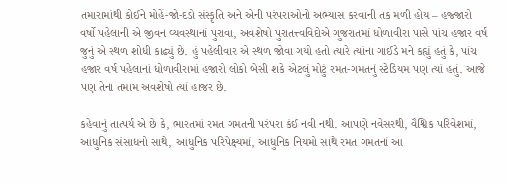તમારામાંથી કોઈને મોહેં-જો-દડો સંસ્કૃતિ અને એની પરંપરાઓનો અભ્યાસ કરવાની તક મળી હોય – હજ્જારો વર્ષો પહેલાની એ જીવન વ્યવસ્થાનાં પુરાવા, અવશેષો પુરાતત્ત્વવિદોએ ગુજરાતમાં ધોળાવીરા પાસે પાંચ હજાર વર્ષ જુનું એ સ્થળ શોધી કાઢ્યું છે. હું પહેલીવાર એ સ્થળ જોવા ગયો હતો ત્યારે ત્યાંના ગાઈડે મને કહ્યું હતું કે, પાંચ હજાર વર્ષ પહેલાનાં ધોળાવીરામાં હજારો લોકો બેસી શકે એટલું મોટું રમત-ગમતનું સ્ટેડિયમ પણ ત્યાં હતું. આજે પણ તેના તમામ અવશેષો ત્યાં હાજર છે.

કહેવાનું તાત્પર્ય એ છે કે, ભારતમાં રમત ગમતની પરંપરા કંઈ નવી નથી. આપણે નવેસરથી, વૈશ્વિક પરિવેશમાં, આધુનિક સંસાધનો સાથે, આધુનિક પરિપેક્ષ્યમાં, આધુનિક નિયમો સાથે રમત ગમતનાં આ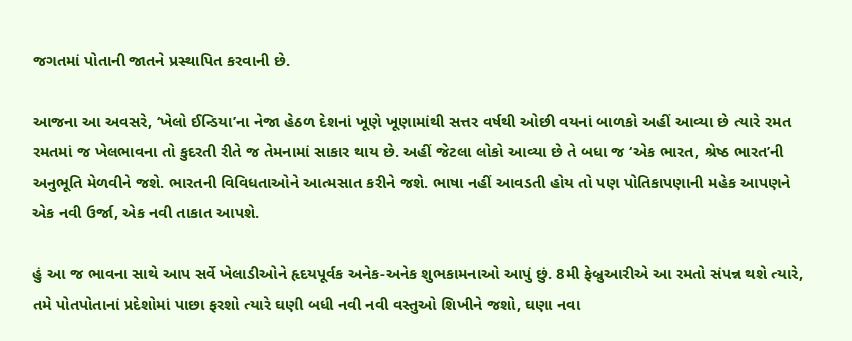જગતમાં પોતાની જાતને પ્રસ્થાપિત કરવાની છે.

આજના આ અવસરે, ‘ખેલો ઈન્ડિયા’ના નેજા હેઠળ દેશનાં ખૂણે ખૂણામાંથી સત્તર વર્ષથી ઓછી વયનાં બાળકો અહીં આવ્યા છે ત્યારે રમત રમતમાં જ ખેલભાવના તો કુદરતી રીતે જ તેમનામાં સાકાર થાય છે. અહીં જેટલા લોકો આવ્યા છે તે બધા જ ‘એક ભારત, શ્રેષ્ઠ ભારત’ની અનુભૂતિ મેળવીને જશે. ભારતની વિવિધતાઓને આત્મસાત કરીને જશે. ભાષા નહીં આવડતી હોય તો પણ પોતિકાપણાની મહેક આપણને એક નવી ઉર્જા, એક નવી તાકાત આપશે.

હું આ જ ભાવના સાથે આપ સર્વે ખેલાડીઓને હૃદયપૂર્વક અનેક-અનેક શુભકામનાઓ આપું છું. 8મી ફેબ્રુઆરીએ આ રમતો સંપન્ન થશે ત્યારે, તમે પોતપોતાનાં પ્રદેશોમાં પાછા ફરશો ત્યારે ઘણી બધી નવી નવી વસ્તુઓ શિખીને જશો, ઘણા નવા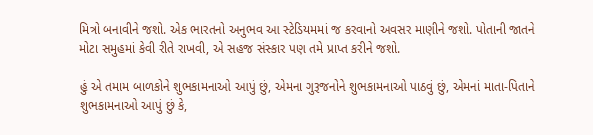મિત્રો બનાવીને જશો. એક ભારતનો અનુભવ આ સ્ટેડિયમમાં જ કરવાનો અવસર માણીને જશો. પોતાની જાતને મોટા સમુહમાં કેવી રીતે રાખવી, એ સહજ સંસ્કાર પણ તમે પ્રાપ્ત કરીને જશો.

હું એ તમામ બાળકોને શુભકામનાઓ આપું છું, એમના ગુરૂજનોને શુભકામનાઓ પાઠવું છું, એમનાં માતા-પિતાને શુભકામનાઓ આપું છું કે,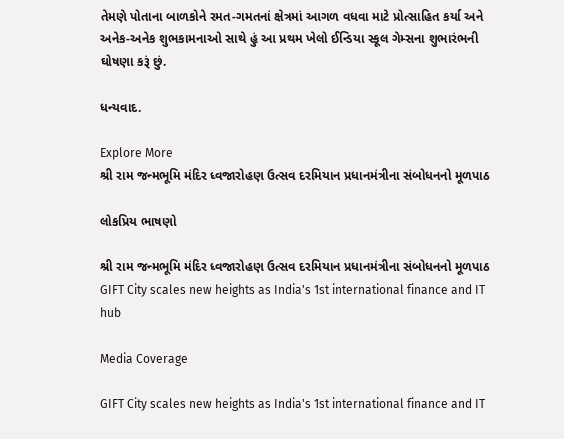તેમણે પોતાના બાળકોને રમત-ગમતનાં ક્ષેત્રમાં આગળ વધવા માટે પ્રોત્સાહિત કર્યા અને અનેક-અનેક શુભકામનાઓ સાથે હું આ પ્રથમ ખેલો ઈન્ડિયા સ્કૂલ ગેમ્સના શુભારંભની ઘોષણા કરૂં છું.

ધન્યવાદ.

Explore More
શ્રી રામ જન્મભૂમિ મંદિર ધ્વજારોહણ ઉત્સવ દરમિયાન પ્રધાનમંત્રીના સંબોધનનો મૂળપાઠ

લોકપ્રિય ભાષણો

શ્રી રામ જન્મભૂમિ મંદિર ધ્વજારોહણ ઉત્સવ દરમિયાન પ્રધાનમંત્રીના સંબોધનનો મૂળપાઠ
GIFT City scales new heights as India's 1st international finance and IT hub

Media Coverage

GIFT City scales new heights as India's 1st international finance and IT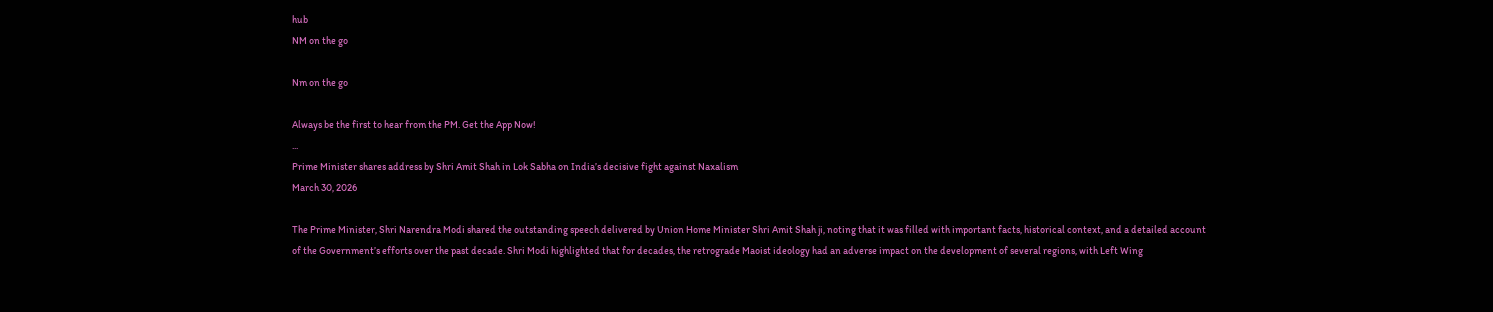hub
NM on the go

Nm on the go

Always be the first to hear from the PM. Get the App Now!
...
Prime Minister shares address by Shri Amit Shah in Lok Sabha on India’s decisive fight against Naxalism
March 30, 2026

The Prime Minister, Shri Narendra Modi shared the outstanding speech delivered by Union Home Minister Shri Amit Shah ji, noting that it was filled with important facts, historical context, and a detailed account of the Government’s efforts over the past decade. Shri Modi highlighted that for decades, the retrograde Maoist ideology had an adverse impact on the development of several regions, with Left Wing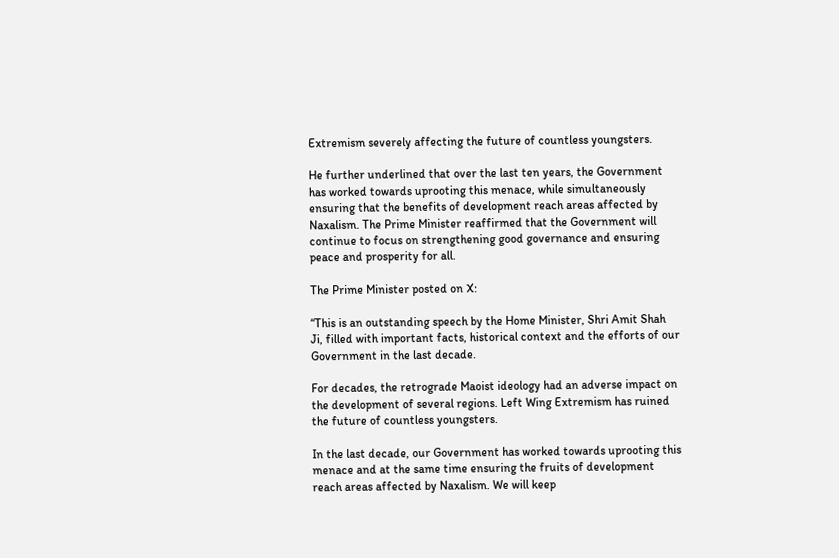Extremism severely affecting the future of countless youngsters.

He further underlined that over the last ten years, the Government has worked towards uprooting this menace, while simultaneously ensuring that the benefits of development reach areas affected by Naxalism. The Prime Minister reaffirmed that the Government will continue to focus on strengthening good governance and ensuring peace and prosperity for all.

The Prime Minister posted on X:

“This is an outstanding speech by the Home Minister, Shri Amit Shah Ji, filled with important facts, historical context and the efforts of our Government in the last decade.

For decades, the retrograde Maoist ideology had an adverse impact on the development of several regions. Left Wing Extremism has ruined the future of countless youngsters.

In the last decade, our Government has worked towards uprooting this menace and at the same time ensuring the fruits of development reach areas affected by Naxalism. We will keep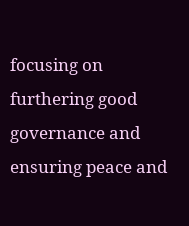focusing on furthering good governance and ensuring peace and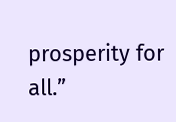prosperity for all.”